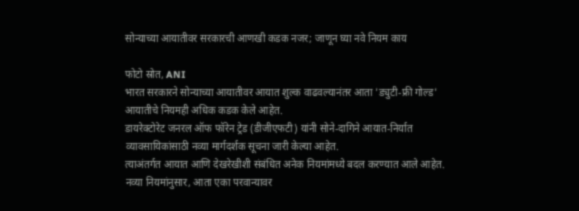सोन्याच्या आयातीवर सरकारची आणखी कडक नजर; जाणून घ्या नवे नियम काय

फोटो स्रोत, ANI
भारत सरकारने सोन्याच्या आयातीवर आयात शुल्क वाढवल्यानंतर आता 'ड्युटी-फ्री गोल्ड' आयातीचे नियमही अधिक कडक केले आहेत.
डायरेक्टोरेट जनरल ऑफ फॉरेन ट्रेड (डीजीएफटी) यांनी सोने-दागिने आयात-निर्यात व्यावसायिकांसाठी नव्या मार्गदर्शक सूचना जारी केल्या आहेत.
त्याअंतर्गत आयात आणि देखरेखीशी संबंधित अनेक नियमांमध्ये बदल करण्यात आले आहेत.
नव्या नियमांनुसार, आता एका परवान्यावर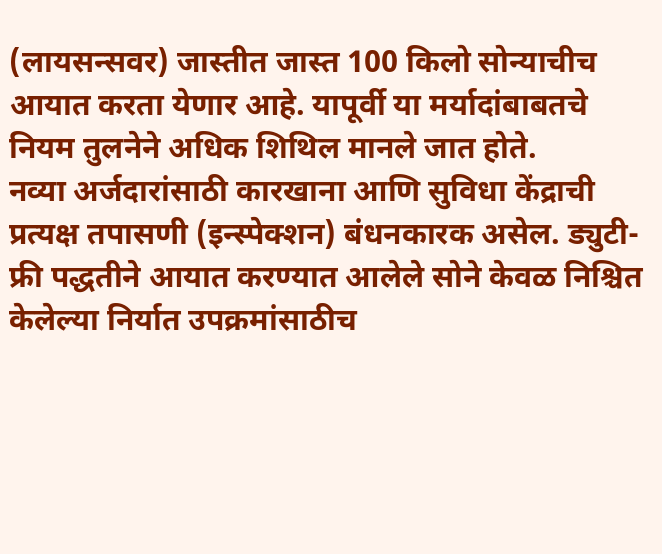(लायसन्सवर) जास्तीत जास्त 100 किलो सोन्याचीच आयात करता येणार आहे. यापूर्वी या मर्यादांबाबतचे नियम तुलनेने अधिक शिथिल मानले जात होते.
नव्या अर्जदारांसाठी कारखाना आणि सुविधा केंद्राची प्रत्यक्ष तपासणी (इन्स्पेक्शन) बंधनकारक असेल. ड्युटी-फ्री पद्धतीने आयात करण्यात आलेले सोने केवळ निश्चित केलेल्या निर्यात उपक्रमांसाठीच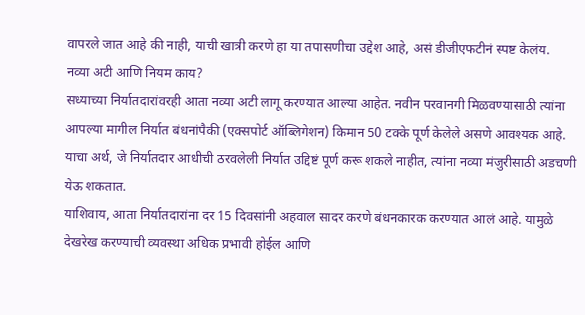वापरले जात आहे की नाही, याची खात्री करणे हा या तपासणीचा उद्देश आहे, असं डीजीएफटीनं स्पष्ट केलंय.
नव्या अटी आणि नियम काय?
सध्याच्या निर्यातदारांवरही आता नव्या अटी लागू करण्यात आल्या आहेत. नवीन परवानगी मिळवण्यासाठी त्यांना आपल्या मागील निर्यात बंधनांपैकी (एक्सपोर्ट ऑब्लिगेशन) किमान 50 टक्के पूर्ण केलेले असणे आवश्यक आहे.
याचा अर्थ, जे निर्यातदार आधीची ठरवलेली निर्यात उद्दिष्टं पूर्ण करू शकले नाहीत, त्यांना नव्या मंजुरीसाठी अडचणी येऊ शकतात.
याशिवाय, आता निर्यातदारांना दर 15 दिवसांनी अहवाल सादर करणे बंधनकारक करण्यात आलं आहे. यामुळे देखरेख करण्याची व्यवस्था अधिक प्रभावी होईल आणि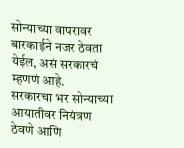सोन्याच्या वापरावर बारकाईने नजर ठेवता येईल, असं सरकारचं म्हणणं आहे.
सरकारचा भर सोन्याच्या आयातीवर नियंत्रण ठेवणे आणि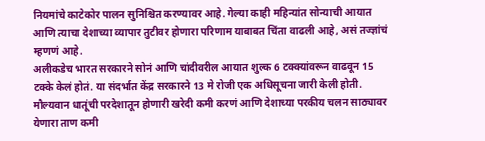नियमांचे काटेकोर पालन सुनिश्चित करण्यावर आहे. गेल्या काही महिन्यांत सोन्याची आयात आणि त्याचा देशाच्या व्यापार तुटीवर होणारा परिणाम याबाबत चिंता वाढली आहे, असं तज्ज्ञांचं म्हणणं आहे.
अलीकडेच भारत सरकारने सोनं आणि चांदीवरील आयात शुल्क 6 टक्क्यांवरून वाढवून 15 टक्के केलं होतं. या संदर्भात केंद्र सरकारने 13 मे रोजी एक अधिसूचना जारी केली होती.
मौल्यवान धातूंची परदेशातून होणारी खरेदी कमी करणं आणि देशाच्या परकीय चलन साठ्यावर येणारा ताण कमी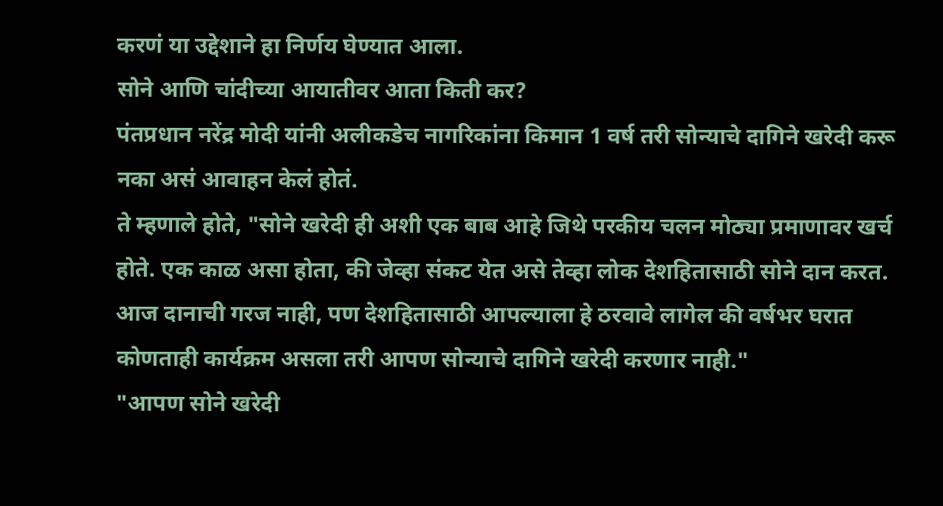करणं या उद्देशाने हा निर्णय घेण्यात आला.
सोने आणि चांदीच्या आयातीवर आता किती कर?
पंतप्रधान नरेंद्र मोदी यांनी अलीकडेच नागरिकांना किमान 1 वर्ष तरी सोन्याचे दागिने खरेदी करू नका असं आवाहन केलं होतं.
ते म्हणाले होते, "सोने खरेदी ही अशी एक बाब आहे जिथे परकीय चलन मोठ्या प्रमाणावर खर्च होते. एक काळ असा होता, की जेव्हा संकट येत असे तेव्हा लोक देशहितासाठी सोने दान करत. आज दानाची गरज नाही, पण देशहितासाठी आपल्याला हे ठरवावे लागेल की वर्षभर घरात कोणताही कार्यक्रम असला तरी आपण सोन्याचे दागिने खरेदी करणार नाही."
"आपण सोने खरेदी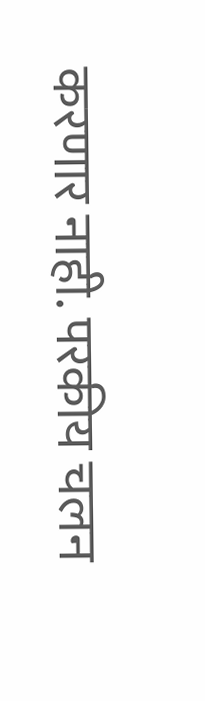करणार नाही. परकीय चलन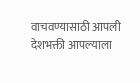वाचवण्यासाठी आपली देशभक्ती आपल्याला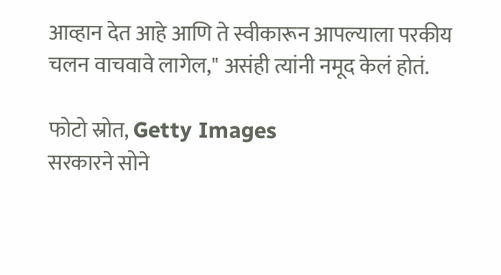आव्हान देत आहे आणि ते स्वीकारून आपल्याला परकीय चलन वाचवावे लागेल," असंही त्यांनी नमूद केलं होतं.

फोटो स्रोत, Getty Images
सरकारने सोने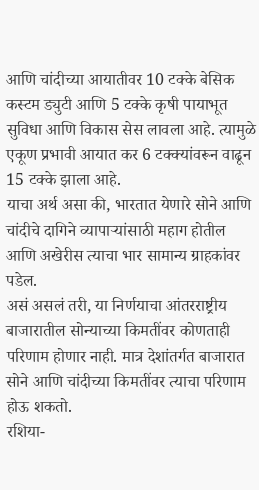आणि चांदीच्या आयातीवर 10 टक्के बेसिक कस्टम ड्युटी आणि 5 टक्के कृषी पायाभूत सुविधा आणि विकास सेस लावला आहे. त्यामुळे एकूण प्रभावी आयात कर 6 टक्क्यांवरून वाढून 15 टक्के झाला आहे.
याचा अर्थ असा की, भारतात येणारे सोने आणि चांदीचे दागिने व्यापाऱ्यांसाठी महाग होतील आणि अखेरीस त्याचा भार सामान्य ग्राहकांवर पडेल.
असं असलं तरी, या निर्णयाचा आंतरराष्ट्रीय बाजारातील सोन्याच्या किमतींवर कोणताही परिणाम होणार नाही. मात्र देशांतर्गत बाजारात सोने आणि चांदीच्या किमतींवर त्याचा परिणाम होऊ शकतो.
रशिया-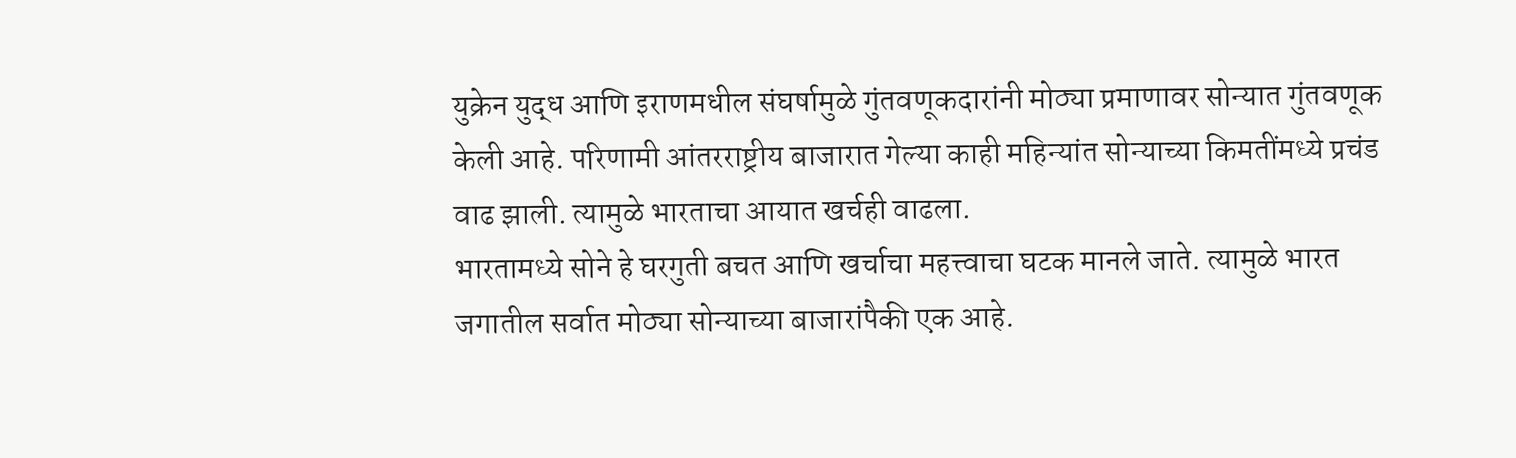युक्रेन युद्ध आणि इराणमधील संघर्षामुळे गुंतवणूकदारांनी मोठ्या प्रमाणावर सोन्यात गुंतवणूक केली आहे. परिणामी आंतरराष्ट्रीय बाजारात गेल्या काही महिन्यांत सोन्याच्या किमतींमध्ये प्रचंड वाढ झाली. त्यामुळे भारताचा आयात खर्चही वाढला.
भारतामध्ये सोने हे घरगुती बचत आणि खर्चाचा महत्त्वाचा घटक मानले जाते. त्यामुळे भारत जगातील सर्वात मोठ्या सोन्याच्या बाजारांपैकी एक आहे.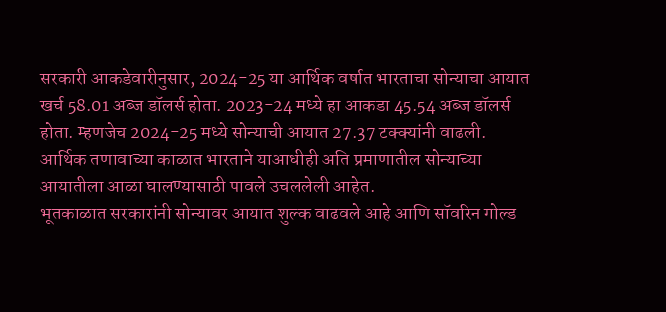सरकारी आकडेवारीनुसार, 2024-25 या आर्थिक वर्षात भारताचा सोन्याचा आयात खर्च 58.01 अब्ज डॉलर्स होता. 2023-24 मध्ये हा आकडा 45.54 अब्ज डॉलर्स होता. म्हणजेच 2024-25 मध्ये सोन्याची आयात 27.37 टक्क्यांनी वाढली.
आर्थिक तणावाच्या काळात भारताने याआधीही अति प्रमाणातील सोन्याच्या आयातीला आळा घालण्यासाठी पावले उचललेली आहेत.
भूतकाळात सरकारांनी सोन्यावर आयात शुल्क वाढवले आहे आणि सॉवरिन गोल्ड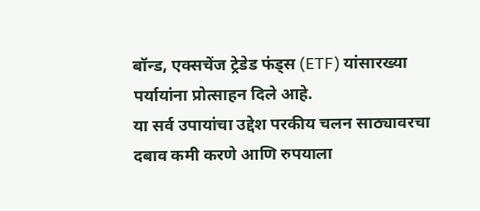बॉन्ड, एक्सचेंज ट्रेडेड फंड्स (ETF) यांसारख्या पर्यायांना प्रोत्साहन दिले आहे.
या सर्व उपायांचा उद्देश परकीय चलन साठ्यावरचा दबाव कमी करणे आणि रुपयाला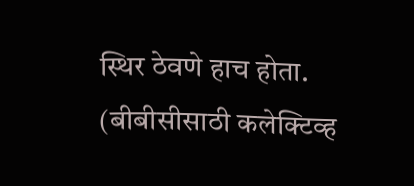स्थिर ठेवणे हाच होता.
(बीबीसीसाठी कलेक्टिव्ह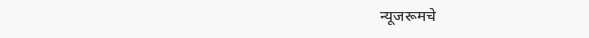न्यूजरूमचे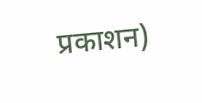प्रकाशन)